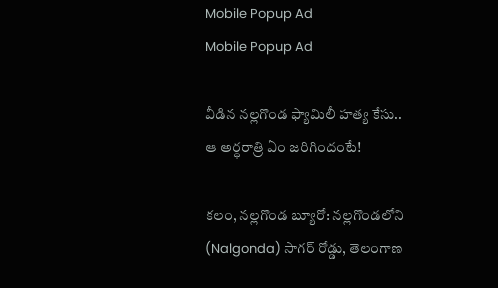Mobile Popup Ad
Mobile Popup Ad

వీడిన నల్లగొండ ఫ్యామిలీ హత్య కేసు.. ఆ అర్ధరాత్రి ఏం జరిగిందంటే!

కలం, నల్లగొండ బ్యూరో: నల్లగొండలోని (Nalgonda) సాగర్ రోడ్డు, తెలంగాణ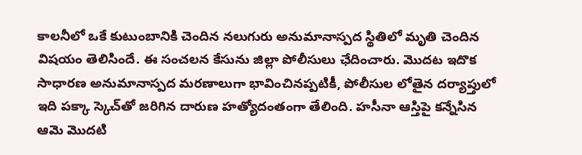కాలనీలో ఒకే కుటుంబానికి చెందిన నలుగురు అనుమానాస్పద స్థితిలో మృతి చెందిన విషయం తెలిసిందే. ఈ సంచలన కేసును జిల్లా పోలీసులు ఛేదించారు. మొదట ఇదొక సాధారణ అనుమానాస్పద మరణాలుగా భావించినప్పటికీ, పోలీసుల లోతైన దర్యాప్తులో ఇది పక్కా స్కెచ్‌తో జరిగిన దారుణ హత్యోదంతంగా తేలింది. హసీనా ఆస్తిపై కన్నేసిన ఆమె మొదటి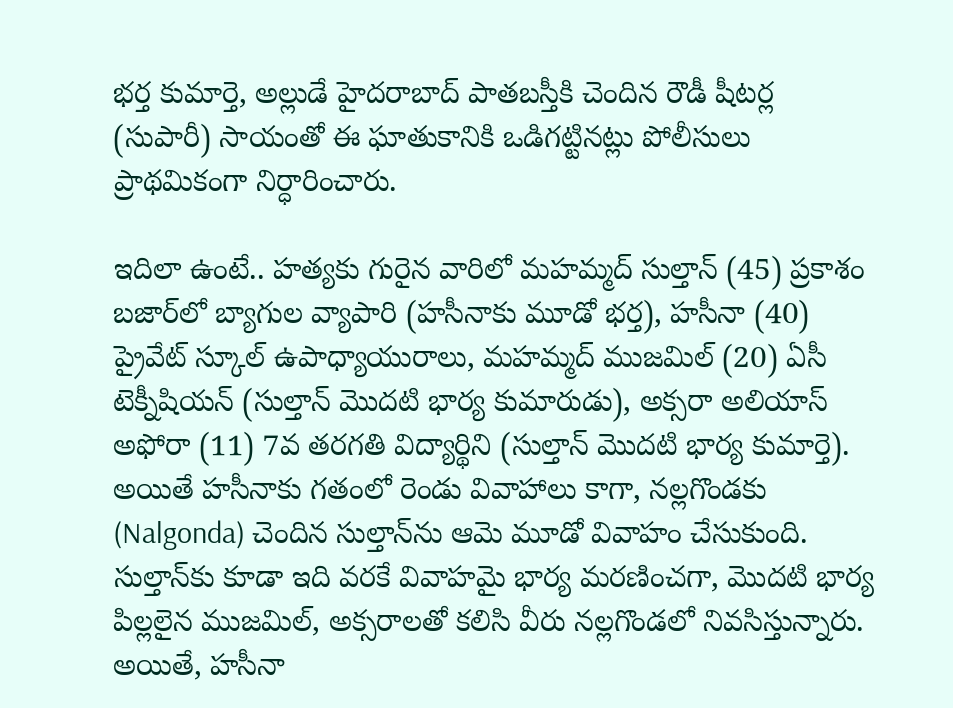భర్త కుమార్తె, అల్లుడే హైదరాబాద్ పాతబస్తీకి చెందిన రౌడీ షీటర్ల (సుపారీ) సాయంతో ఈ ఘాతుకానికి ఒడిగట్టినట్లు పోలీసులు ప్రాథమికంగా నిర్ధారించారు.

ఇదిలా ఉంటే.. హత్యకు గురైన వారిలో మహమ్మద్ సుల్తాన్ (45) ప్రకాశం బజార్‌లో బ్యాగుల వ్యాపారి (హసీనాకు మూడో భర్త), హసీనా (40) ప్రైవేట్ స్కూల్ ఉపాధ్యాయురాలు, మహమ్మద్ ముజమిల్ (20) ఏసీ టెక్నీషియన్ (సుల్తాన్ మొదటి భార్య కుమారుడు), అక్సరా అలియాస్ అఫోరా (11) 7వ తరగతి విద్యార్థిని (సుల్తాన్ మొదటి భార్య కుమార్తె). అయితే హసీనాకు గతంలో రెండు వివాహాలు కాగా, నల్లగొండకు (Nalgonda) చెందిన సుల్తాన్‌ను ఆమె మూడో వివాహం చేసుకుంది. సుల్తాన్‌కు కూడా ఇది వరకే వివాహమై భార్య మరణించగా, మొదటి భార్య పిల్లలైన ముజమిల్, అక్సరా‌లతో కలిసి వీరు నల్లగొండలో నివసిస్తున్నారు. అయితే, హసీనా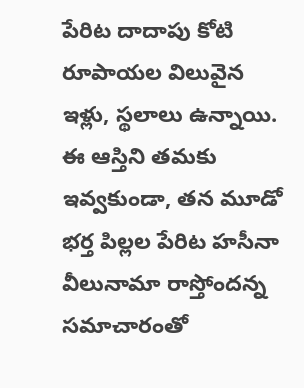పేరిట దాదాపు కోటి రూపాయల విలువైన ఇళ్లు, స్థలాలు ఉన్నాయి. ఈ ఆస్తిని తమకు ఇవ్వకుండా, తన మూడో భర్త పిల్లల పేరిట హసీనా వీలునామా రాస్తోందన్న సమాచారంతో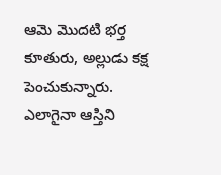ఆమె మొదటి భర్త కూతురు, అల్లుడు కక్ష పెంచుకున్నారు. ఎలాగైనా ఆస్తిని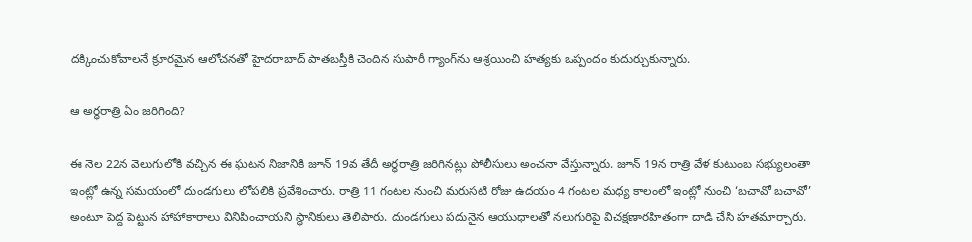దక్కించుకోవాలనే క్రూరమైన ఆలోచనతో హైదరాబాద్ పాతబస్తీకి చెందిన సుపారీ గ్యాంగ్‌ను ఆశ్రయించి హత్యకు ఒప్పందం కుదుర్చుకున్నారు.

ఆ అర్ధరాత్రి ఏం జరిగింది?

ఈ నెల 22న వెలుగులోకి వచ్చిన ఈ ఘటన నిజానికి జూన్ 19వ తేదీ అర్ధరాత్రి జరిగినట్లు పోలీసులు అంచనా వేస్తున్నారు. జూన్ 19న రాత్రి వేళ కుటుంబ సభ్యులంతా ఇంట్లో ఉన్న సమయంలో దుండగులు లోపలికి ప్రవేశించారు. రాత్రి 11 గంటల నుంచి మరుసటి రోజు ఉదయం 4 గంటల మధ్య కాలంలో ఇంట్లో నుంచి ‘బచావో బచావో’ అంటూ పెద్ద పెట్టున హాహాకారాలు వినిపించాయని స్థానికులు తెలిపారు. దుండగులు పదునైన ఆయుధాలతో నలుగురిపై విచక్షణారహితంగా దాడి చేసి హతమార్చారు.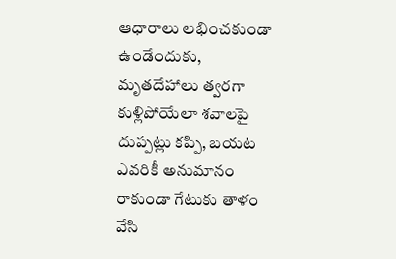ఆధారాలు లభించకుండా ఉండేందుకు, మృతదేహాలు త్వరగా కుళ్లిపోయేలా శవాలపై దుప్పట్లు కప్పి, బయట ఎవరికీ అనుమానం రాకుండా గేటుకు తాళం వేసి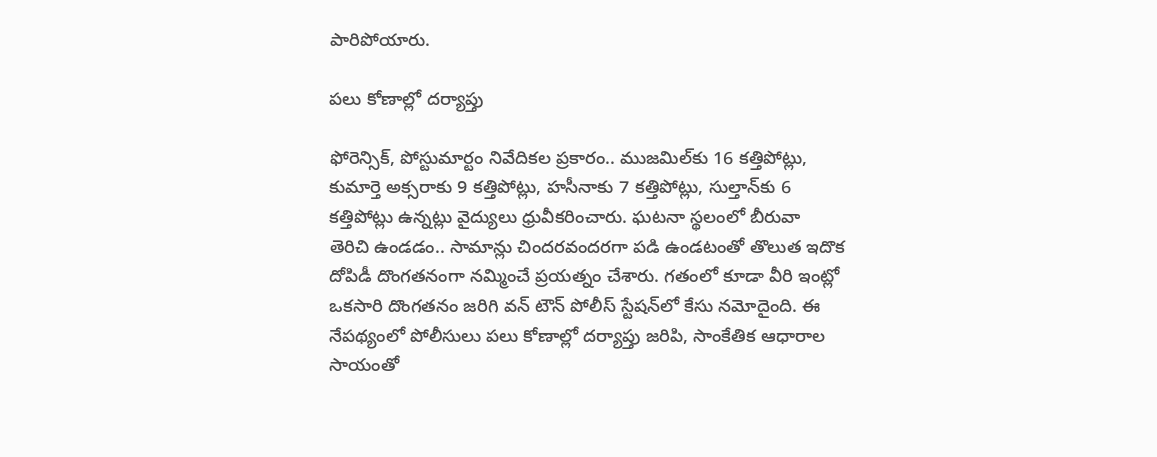పారిపోయారు.

పలు కోణాల్లో దర్యాప్తు

ఫోరెన్సిక్, పోస్టుమార్టం నివేదికల ప్రకారం.. ముజమిల్‌కు 16 కత్తిపోట్లు, కుమార్తె అక్సరాకు 9 కత్తిపోట్లు, హసీనాకు 7 కత్తిపోట్లు, సుల్తాన్‌కు 6 కత్తిపోట్లు ఉన్నట్లు వైద్యులు ధ్రువీకరించారు. ఘటనా స్థలంలో బీరువా తెరిచి ఉండడం.. సామాన్లు చిందరవందరగా పడి ఉండటంతో తొలుత ఇదొక దోపిడీ దొంగతనంగా నమ్మించే ప్రయత్నం చేశారు. గతంలో కూడా వీరి ఇంట్లో ఒకసారి దొంగతనం జరిగి వన్ టౌన్ పోలీస్ స్టేషన్‌లో కేసు నమోదైంది. ఈ నేపథ్యంలో పోలీసులు పలు కోణాల్లో దర్యాప్తు జరిపి, సాంకేతిక ఆధారాల సాయంతో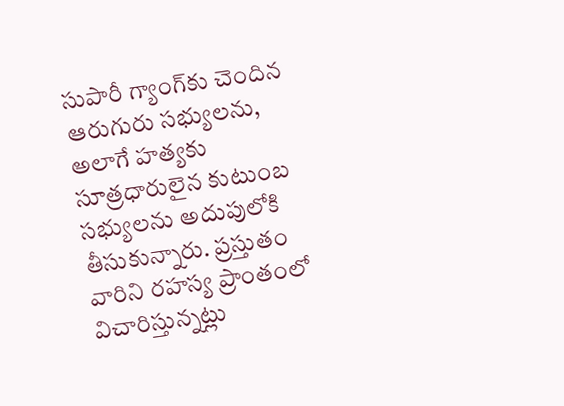సుపారీ గ్యాంగ్‌కు చెందిన ఆరుగురు సభ్యులను, అలాగే హత్యకు సూత్రధారులైన కుటుంబ సభ్యులను అదుపులోకి తీసుకున్నారు. ప్రస్తుతం వారిని రహస్య ప్రాంతంలో విచారిస్తున్నట్లు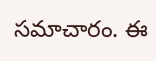సమాచారం. ఈ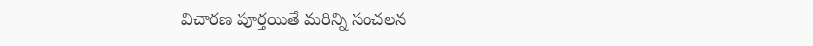విచారణ పూర్తయితే మరిన్ని సంచలన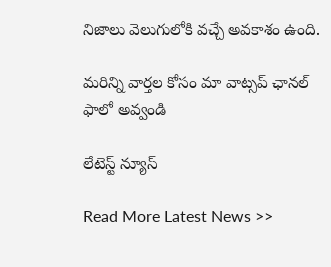నిజాలు వెలుగులోకి వచ్చే అవకాశం ఉంది.

మ‌రిన్ని వార్త‌ల కోసం మా వాట్స‌ప్ ఛాన‌ల్ ఫాలో అవ్వండి

లేటెస్ట్ న్యూస్‌

Read More Latest News >>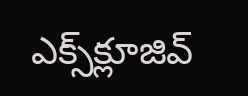ఎక్స్‌క్లూజివ్‌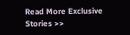Read More Exclusive Stories >>